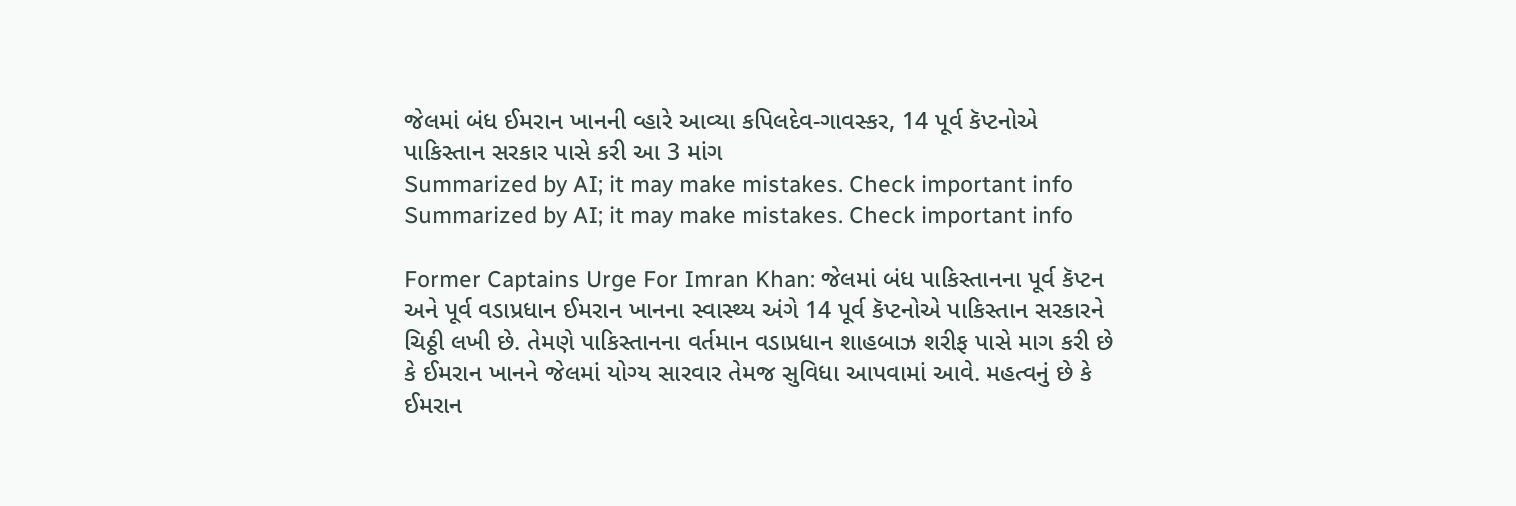જેલમાં બંધ ઈમરાન ખાનની વ્હારે આવ્યા કપિલદેવ-ગાવસ્કર, 14 પૂર્વ કૅપ્ટનોએ પાકિસ્તાન સરકાર પાસે કરી આ 3 માંગ
Summarized by AI; it may make mistakes. Check important info
Summarized by AI; it may make mistakes. Check important info

Former Captains Urge For Imran Khan: જેલમાં બંધ પાકિસ્તાનના પૂર્વ કૅપ્ટન અને પૂર્વ વડાપ્રધાન ઈમરાન ખાનના સ્વાસ્થ્ય અંગે 14 પૂર્વ કૅપ્ટનોએ પાકિસ્તાન સરકારને ચિઠ્ઠી લખી છે. તેમણે પાકિસ્તાનના વર્તમાન વડાપ્રધાન શાહબાઝ શરીફ પાસે માગ કરી છે કે ઈમરાન ખાનને જેલમાં યોગ્ય સારવાર તેમજ સુવિધા આપવામાં આવે. મહત્વનું છે કે ઈમરાન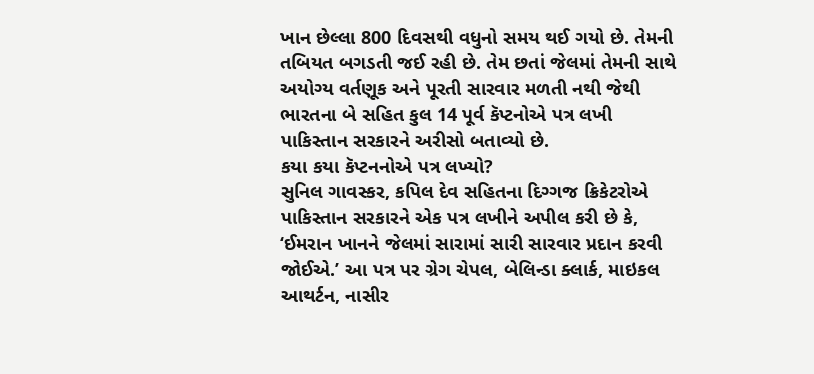ખાન છેલ્લા 800 દિવસથી વધુનો સમય થઈ ગયો છે. તેમની તબિયત બગડતી જઈ રહી છે. તેમ છતાં જેલમાં તેમની સાથે અયોગ્ય વર્તણૂક અને પૂરતી સારવાર મળતી નથી જેથી ભારતના બે સહિત કુલ 14 પૂર્વ કૅપ્ટનોએ પત્ર લખી પાકિસ્તાન સરકારને અરીસો બતાવ્યો છે.
કયા કયા કૅપ્ટનનોએ પત્ર લખ્યો?
સુનિલ ગાવસ્કર, કપિલ દેવ સહિતના દિગ્ગજ ક્રિકેટરોએ પાકિસ્તાન સરકારને એક પત્ર લખીને અપીલ કરી છે કે, ‘ઈમરાન ખાનને જેલમાં સારામાં સારી સારવાર પ્રદાન કરવી જોઈએ.’ આ પત્ર પર ગ્રેગ ચેપલ, બેલિન્ડા ક્લાર્ક, માઇકલ આથર્ટન, નાસીર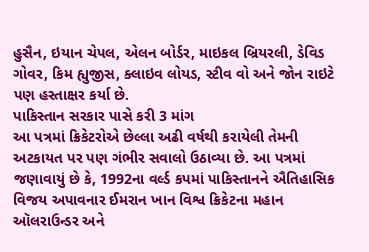હુસૈન, ઇયાન ચેપલ, એલન બોર્ડર, માઇકલ બ્રિયરલી, ડેવિડ ગોવર, કિમ હ્યુજીસ, ક્લાઇવ લોયડ, સ્ટીવ વો અને જોન રાઇટે પણ હસ્તાક્ષર કર્યા છે.
પાકિસ્તાન સરકાર પાસે કરી 3 માંગ
આ પત્રમાં ક્રિકેટરોએ છેલ્લા અઢી વર્ષથી કરાયેલી તેમની અટકાયત પર પણ ગંભીર સવાલો ઉઠાવ્યા છે. આ પત્રમાં જણાવાયું છે કે, 1992ના વર્લ્ડ કપમાં પાકિસ્તાનને ઐતિહાસિક વિજય અપાવનાર ઈમરાન ખાન વિશ્વ ક્રિકેટના મહાન ઑલરાઉન્ડર અને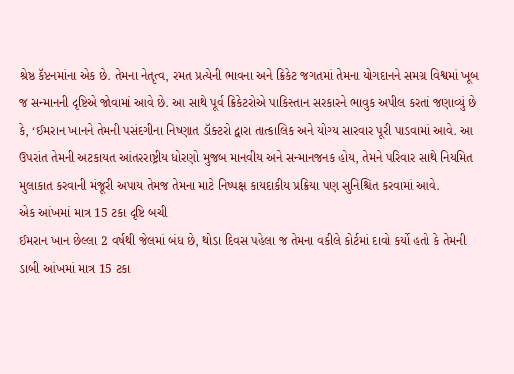શ્રેષ્ઠ કૅપ્ટનમાંના એક છે. તેમના નેતૃત્વ, રમત પ્રત્યેની ભાવના અને ક્રિકેટ જગતમાં તેમના યોગદાનને સમગ્ર વિશ્વમાં ખૂબ જ સન્માનની દૃષ્ટિએ જોવામાં આવે છે. આ સાથે પૂર્વ ક્રિકેટરોએ પાકિસ્તાન સરકારને ભાવુક અપીલ કરતાં જણાવ્યું છે કે, ‘ઈમરાન ખાનને તેમની પસંદગીના નિષ્ણાત ડૉક્ટરો દ્વારા તાત્કાલિક અને યોગ્ય સારવાર પૂરી પાડવામાં આવે. આ ઉપરાંત તેમની અટકાયત આંતરરાષ્ટ્રીય ધોરણો મુજબ માનવીય અને સન્માનજનક હોય, તેમને પરિવાર સાથે નિયમિત મુલાકાત કરવાની મંજૂરી અપાય તેમજ તેમના માટે નિષ્પક્ષ કાયદાકીય પ્રક્રિયા પણ સુનિશ્ચિત કરવામાં આવે.
એક આંખમાં માત્ર 15 ટકા દૃષ્ટિ બચી
ઈમરાન ખાન છેલ્લા 2 વર્ષથી જેલમાં બંધ છે, થોડા દિવસ પહેલા જ તેમના વકીલે કોર્ટમાં દાવો કર્યો હતો કે તેમની ડાબી આંખમાં માત્ર 15 ટકા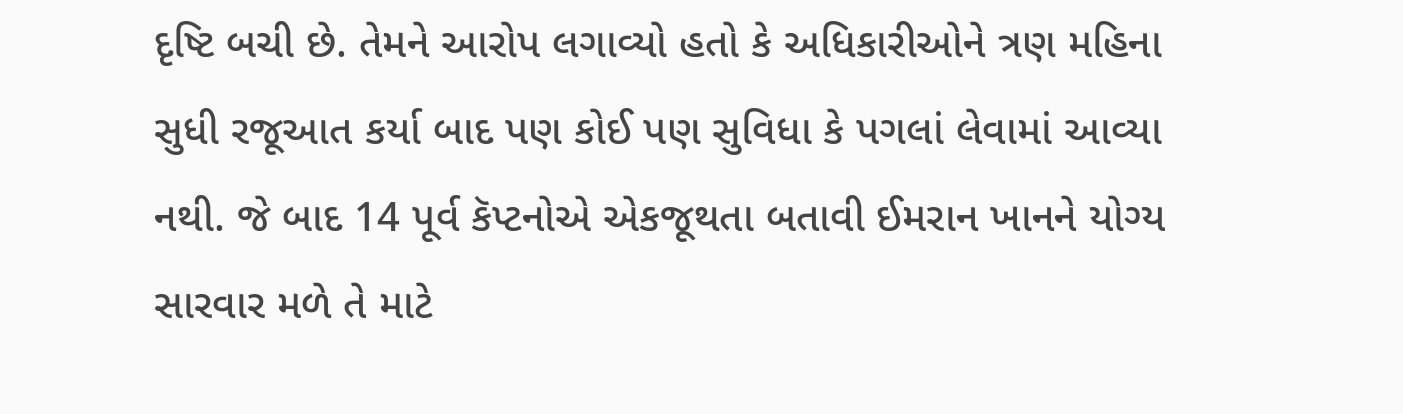દૃષ્ટિ બચી છે. તેમને આરોપ લગાવ્યો હતો કે અધિકારીઓને ત્રણ મહિના સુધી રજૂઆત કર્યા બાદ પણ કોઈ પણ સુવિધા કે પગલાં લેવામાં આવ્યા નથી. જે બાદ 14 પૂર્વ કૅપ્ટનોએ એકજૂથતા બતાવી ઈમરાન ખાનને યોગ્ય સારવાર મળે તે માટે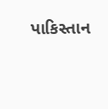પાકિસ્તાન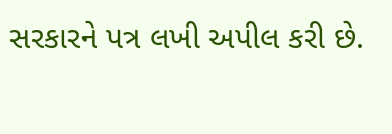સરકારને પત્ર લખી અપીલ કરી છે.